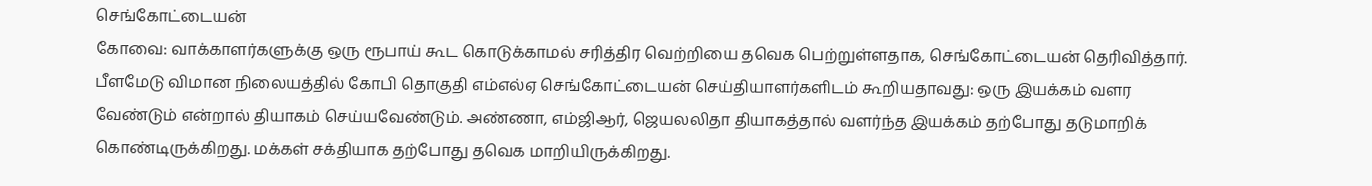செங்கோட்டையன்
கோவை: வாக்காளர்களுக்கு ஒரு ரூபாய் கூட கொடுக்காமல் சரித்திர வெற்றியை தவெக பெற்றுள்ளதாக, செங்கோட்டையன் தெரிவித்தார்.
பீளமேடு விமான நிலையத்தில் கோபி தொகுதி எம்எல்ஏ செங்கோட்டையன் செய்தியாளர்களிடம் கூறியதாவது: ஒரு இயக்கம் வளர வேண்டும் என்றால் தியாகம் செய்யவேண்டும். அண்ணா, எம்ஜிஆர், ஜெயலலிதா தியாகத்தால் வளர்ந்த இயக்கம் தற்போது தடுமாறிக் கொண்டிருக்கிறது. மக்கள் சக்தியாக தற்போது தவெக மாறியிருக்கிறது.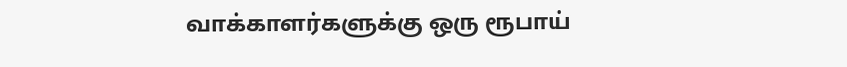வாக்காளர்களுக்கு ஒரு ரூபாய்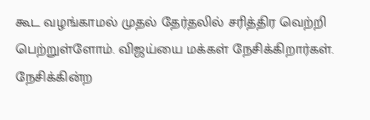கூட வழங்காமல் முதல் தேர்தலில் சரித்திர வெற்றி பெற்றுள்ளோம். விஜய்யை மக்கள் நேசிக்கிறார்கள். நேசிக்கின்ற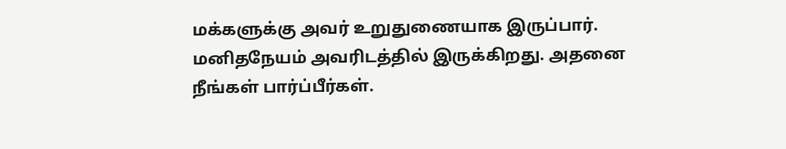மக்களுக்கு அவர் உறுதுணையாக இருப்பார். மனிதநேயம் அவரிடத்தில் இருக்கிறது. அதனை நீங்கள் பார்ப்பீர்கள்.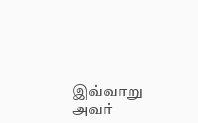இவ்வாறு அவர்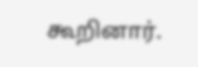கூறினார்.